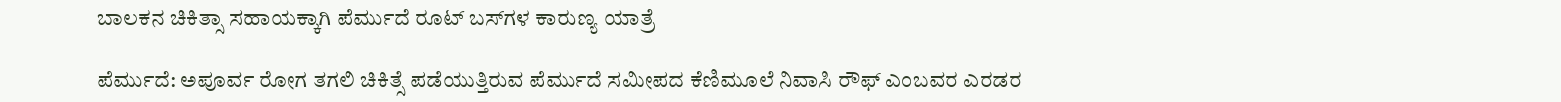ಬಾಲಕನ ಚಿಕಿತ್ಸಾ ಸಹಾಯಕ್ಕಾಗಿ ಪೆರ್ಮುದೆ ರೂಟ್ ಬಸ್‌ಗಳ ಕಾರುಣ್ಯ ಯಾತ್ರೆ

ಪೆರ್ಮುದೆ: ಅಪೂರ್ವ ರೋಗ ತಗಲಿ ಚಿಕಿತ್ಸೆ ಪಡೆಯುತ್ತಿರುವ ಪೆರ್ಮುದೆ ಸಮೀಪದ ಕೆಣಿಮೂಲೆ ನಿವಾಸಿ ರೌಫ್ ಎಂಬವರ ಎರಡರ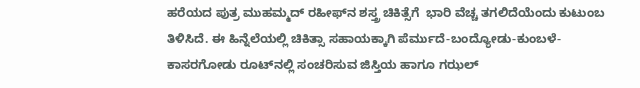ಹರೆಯದ ಪುತ್ರ ಮುಹಮ್ಮದ್ ರಹೀಫ್‌ನ ಶಸ್ತ್ರ ಚಿಕಿತ್ಸೆಗೆ  ಭಾರಿ ವೆಚ್ಚ ತಗಲಿದೆಯೆಂದು ಕುಟುಂಬ ತಿಳಿಸಿದೆ. ಈ ಹಿನ್ನೆಲೆಯಲ್ಲಿ ಚಿಕಿತ್ಸಾ ಸಹಾಯಕ್ಕಾಗಿ ಪೆರ್ಮುದೆ-ಬಂದ್ಯೋಡು-ಕುಂಬಳೆ-ಕಾಸರಗೋಡು ರೂಟ್‌ನಲ್ಲಿ ಸಂಚರಿಸುವ ಜಿಸ್ತಿಯ ಹಾಗೂ ಗಝಲ್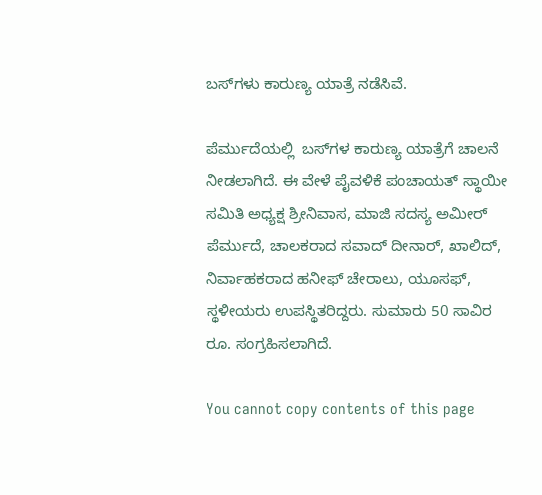ಬಸ್‌ಗಳು ಕಾರುಣ್ಯ ಯಾತ್ರೆ ನಡೆಸಿವೆ.

ಪೆರ್ಮುದೆಯಲ್ಲಿ  ಬಸ್‌ಗಳ ಕಾರುಣ್ಯ ಯಾತ್ರೆಗೆ ಚಾಲನೆ ನೀಡಲಾಗಿದೆ. ಈ ವೇಳೆ ಪೈವಳಿಕೆ ಪಂಚಾಯತ್ ಸ್ಥಾಯೀ ಸಮಿತಿ ಅಧ್ಯಕ್ಷ ಶ್ರೀನಿವಾಸ, ಮಾಜಿ ಸದಸ್ಯ ಅಮೀರ್ ಪೆರ್ಮುದೆ, ಚಾಲಕರಾದ ಸವಾದ್ ದೀನಾರ್, ಖಾಲಿದ್, ನಿರ್ವಾಹಕರಾದ ಹನೀಫ್ ಚೇರಾಲು, ಯೂಸಫ್, ಸ್ಥಳೀಯರು ಉಪಸ್ಥಿತರಿದ್ದರು. ಸುಮಾರು 50 ಸಾವಿರ ರೂ. ಸಂಗ್ರಹಿಸಲಾಗಿದೆ.

You cannot copy contents of this page